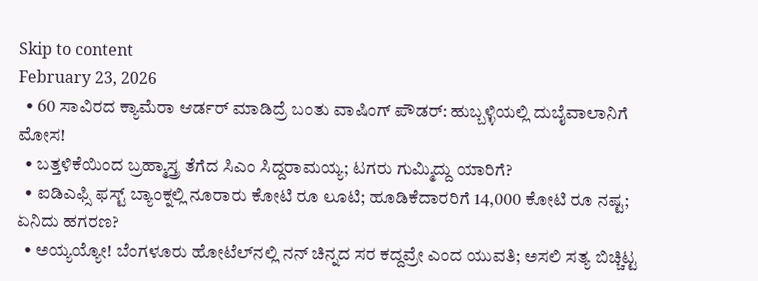Skip to content
February 23, 2026
  • 60 ಸಾವಿರದ ಕ್ಯಾಮೆರಾ ಆರ್ಡರ್ ಮಾಡಿದ್ರೆ ಬಂತು ವಾಷಿಂಗ್ ಪೌಡರ್: ಹುಬ್ಬಳ್ಳಿಯಲ್ಲಿ ದುಬೈವಾಲಾನಿಗೆ ಮೋಸ!
  • ಬತ್ತಳಿಕೆಯಿಂದ ಬ್ರಹ್ಮಾಸ್ತ್ರ ತೆಗೆದ ಸಿಎಂ ಸಿದ್ದರಾಮಯ್ಯ; ಟಗರು ಗುಮ್ಮಿದ್ದು ಯಾರಿಗೆ?
  • ಐಡಿಎಫ್ಸಿ ಫಸ್ಟ್ ಬ್ಯಾಂಕ್ನಲ್ಲಿ ನೂರಾರು ಕೋಟಿ ರೂ ಲೂಟಿ; ಹೂಡಿಕೆದಾರರಿಗೆ 14,000 ಕೋಟಿ ರೂ ನಷ್ಟ; ಏನಿದು ಹಗರಣ?
  • ಅಯ್ಯಯ್ಯೋ! ಬೆಂಗಳೂರು ಹೋಟೆಲ್‌ನಲ್ಲಿ ನನ್ ಚಿನ್ನದ ಸರ ಕದ್ದವ್ರೇ ಎಂದ ಯುವತಿ; ಅಸಲಿ ಸತ್ಯ ಬಿಚ್ಚಿಟ್ಟ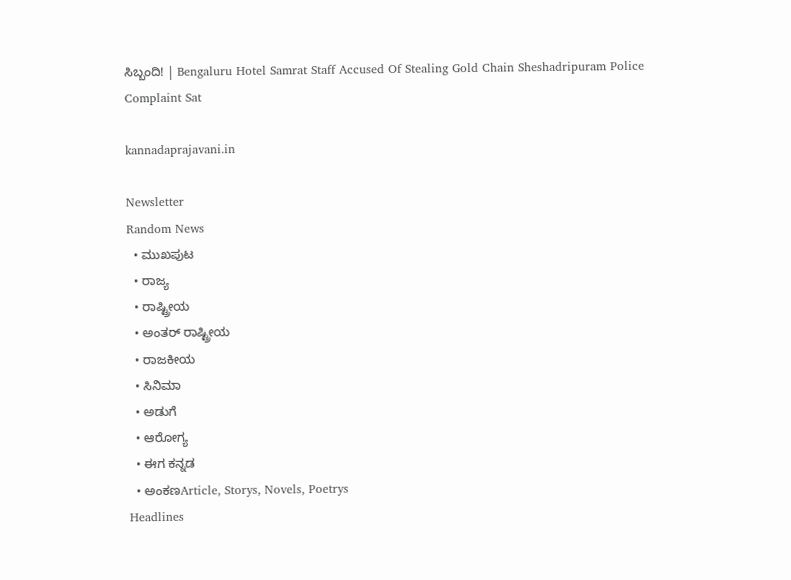ಸಿಬ್ಬಂದಿ! | Bengaluru Hotel Samrat Staff Accused Of Stealing Gold Chain Sheshadripuram Police Complaint Sat

kannadaprajavani.in

Newsletter
Random News
  • ಮುಖಪುಟ
  • ರಾಜ್ಯ
  • ರಾಷ್ಟ್ರೀಯ
  • ಅಂತರ್ ರಾಷ್ಟ್ರೀಯ
  • ರಾಜಕೀಯ
  • ಸಿನಿಮಾ
  • ಅಡುಗೆ
  • ಆರೋಗ್ಯ
  • ಈಗ ಕನ್ನಡ
  • ಅಂಕಣArticle, Storys, Novels, Poetrys
Headlines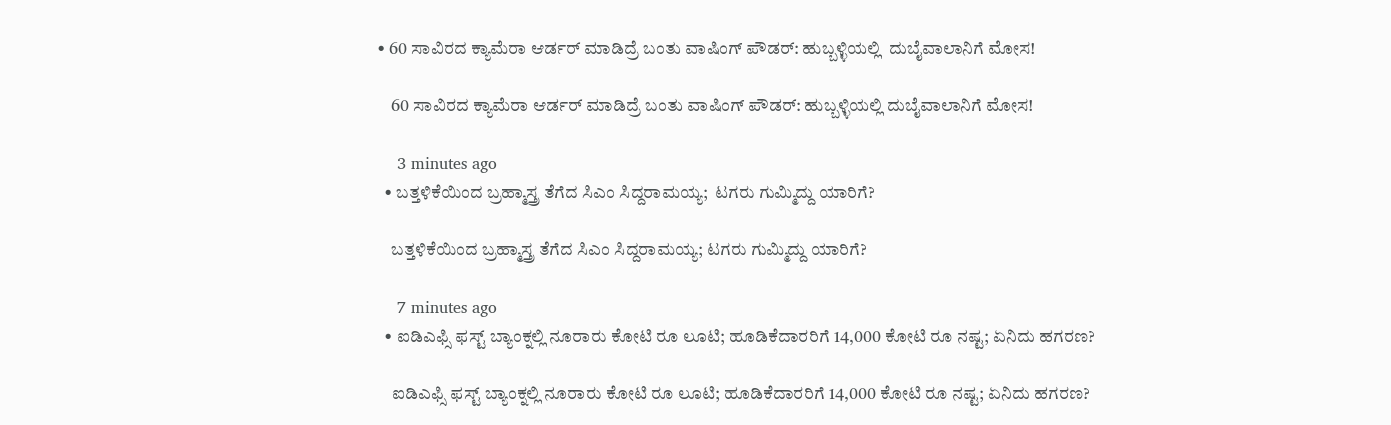• 60 ಸಾವಿರದ ಕ್ಯಾಮೆರಾ ಆರ್ಡರ್ ಮಾಡಿದ್ರೆ ಬಂತು ವಾಷಿಂಗ್ ಪೌಡರ್: ಹುಬ್ಬಳ್ಳಿಯಲ್ಲಿ  ದುಬೈವಾಲಾನಿಗೆ ಮೋಸ!

    60 ಸಾವಿರದ ಕ್ಯಾಮೆರಾ ಆರ್ಡರ್ ಮಾಡಿದ್ರೆ ಬಂತು ವಾಷಿಂಗ್ ಪೌಡರ್: ಹುಬ್ಬಳ್ಳಿಯಲ್ಲಿ ದುಬೈವಾಲಾನಿಗೆ ಮೋಸ!

    3 minutes ago
  • ಬತ್ತಳಿಕೆಯಿಂದ ಬ್ರಹ್ಮಾಸ್ತ್ರ ತೆಗೆದ ಸಿಎಂ ಸಿದ್ದರಾಮಯ್ಯ;  ಟಗರು ಗುಮ್ಮಿದ್ದು ಯಾರಿಗೆ?

    ಬತ್ತಳಿಕೆಯಿಂದ ಬ್ರಹ್ಮಾಸ್ತ್ರ ತೆಗೆದ ಸಿಎಂ ಸಿದ್ದರಾಮಯ್ಯ; ಟಗರು ಗುಮ್ಮಿದ್ದು ಯಾರಿಗೆ?

    7 minutes ago
  • ಐಡಿಎಫ್ಸಿ ಫಸ್ಟ್ ಬ್ಯಾಂಕ್ನಲ್ಲಿ ನೂರಾರು ಕೋಟಿ ರೂ ಲೂಟಿ; ಹೂಡಿಕೆದಾರರಿಗೆ 14,000 ಕೋಟಿ ರೂ ನಷ್ಟ; ಏನಿದು ಹಗರಣ?

    ಐಡಿಎಫ್ಸಿ ಫಸ್ಟ್ ಬ್ಯಾಂಕ್ನಲ್ಲಿ ನೂರಾರು ಕೋಟಿ ರೂ ಲೂಟಿ; ಹೂಡಿಕೆದಾರರಿಗೆ 14,000 ಕೋಟಿ ರೂ ನಷ್ಟ; ಏನಿದು ಹಗರಣ?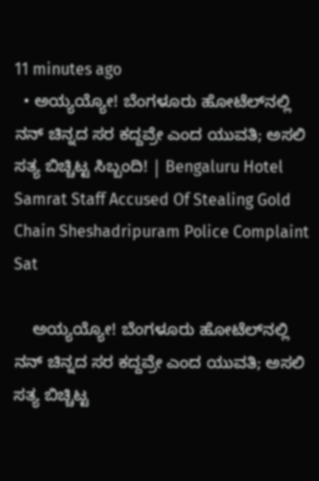11 minutes ago
  • ಅಯ್ಯಯ್ಯೋ! ಬೆಂಗಳೂರು ಹೋಟೆಲ್‌ನಲ್ಲಿ ನನ್ ಚಿನ್ನದ ಸರ ಕದ್ದವ್ರೇ ಎಂದ ಯುವತಿ; ಅಸಲಿ ಸತ್ಯ ಬಿಚ್ಚಿಟ್ಟ ಸಿಬ್ಬಂದಿ! | Bengaluru Hotel Samrat Staff Accused Of Stealing Gold Chain Sheshadripuram Police Complaint Sat

    ಅಯ್ಯಯ್ಯೋ! ಬೆಂಗಳೂರು ಹೋಟೆಲ್‌ನಲ್ಲಿ ನನ್ ಚಿನ್ನದ ಸರ ಕದ್ದವ್ರೇ ಎಂದ ಯುವತಿ; ಅಸಲಿ ಸತ್ಯ ಬಿಚ್ಚಿಟ್ಟ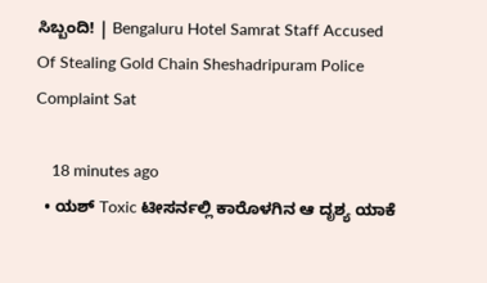ಸಿಬ್ಬಂದಿ! | Bengaluru Hotel Samrat Staff Accused Of Stealing Gold Chain Sheshadripuram Police Complaint Sat

    18 minutes ago
  • ಯಶ್ Toxic ಟೀಸರ್ನಲ್ಲಿ ಕಾರೊಳಗಿನ ಆ ದೃಶ್ಯ ಯಾಕೆ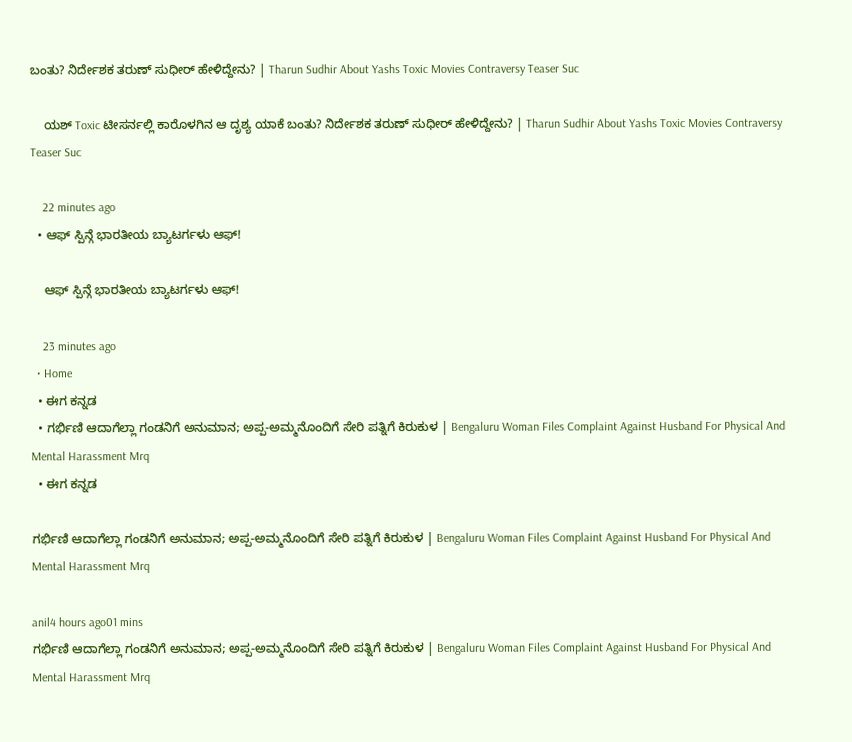ಬಂತು? ನಿರ್ದೇಶಕ ತರುಣ್ ಸುಧೀರ್ ಹೇಳಿದ್ದೇನು? | Tharun Sudhir About Yashs Toxic Movies Contraversy Teaser Suc

    ಯಶ್ Toxic ಟೀಸರ್ನಲ್ಲಿ ಕಾರೊಳಗಿನ ಆ ದೃಶ್ಯ ಯಾಕೆ ಬಂತು? ನಿರ್ದೇಶಕ ತರುಣ್ ಸುಧೀರ್ ಹೇಳಿದ್ದೇನು? | Tharun Sudhir About Yashs Toxic Movies Contraversy Teaser Suc

    22 minutes ago
  • ಆಫ್ ಸ್ಪಿನ್ಗೆ ಭಾರತೀಯ ಬ್ಯಾಟರ್ಗಳು ಆಫ್!

    ಆಫ್ ಸ್ಪಿನ್ಗೆ ಭಾರತೀಯ ಬ್ಯಾಟರ್ಗಳು ಆಫ್!

    23 minutes ago
  • Home
  • ಈಗ ಕನ್ನಡ
  • ಗರ್ಭಿಣಿ ಆದಾಗೆಲ್ಲಾ ಗಂಡನಿಗೆ ಅನುಮಾನ; ಅಪ್ಪ-ಅಮ್ಮನೊಂದಿಗೆ ಸೇರಿ ಪತ್ನಿಗೆ ಕಿರುಕುಳ | Bengaluru Woman Files Complaint Against Husband For Physical And Mental Harassment Mrq
  • ಈಗ ಕನ್ನಡ

ಗರ್ಭಿಣಿ ಆದಾಗೆಲ್ಲಾ ಗಂಡನಿಗೆ ಅನುಮಾನ; ಅಪ್ಪ-ಅಮ್ಮನೊಂದಿಗೆ ಸೇರಿ ಪತ್ನಿಗೆ ಕಿರುಕುಳ | Bengaluru Woman Files Complaint Against Husband For Physical And Mental Harassment Mrq

anil4 hours ago01 mins
ಗರ್ಭಿಣಿ ಆದಾಗೆಲ್ಲಾ ಗಂಡನಿಗೆ ಅನುಮಾನ; ಅಪ್ಪ-ಅಮ್ಮನೊಂದಿಗೆ ಸೇರಿ ಪತ್ನಿಗೆ ಕಿರುಕುಳ | Bengaluru Woman Files Complaint Against Husband For Physical And Mental Harassment Mrq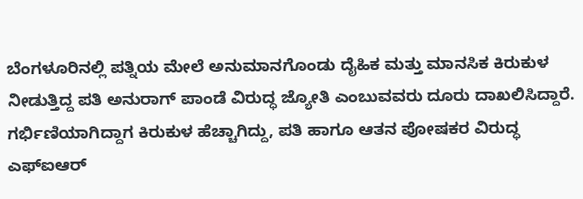ಬೆಂಗಳೂರಿನಲ್ಲಿ ಪತ್ನಿಯ ಮೇಲೆ ಅನುಮಾನಗೊಂಡು ದೈಹಿಕ ಮತ್ತು ಮಾನಸಿಕ ಕಿರುಕುಳ ನೀಡುತ್ತಿದ್ದ ಪತಿ ಅನುರಾಗ್ ಪಾಂಡೆ ವಿರುದ್ಧ ಜ್ಯೋತಿ ಎಂಬುವವರು ದೂರು ದಾಖಲಿಸಿದ್ದಾರೆ. ಗರ್ಭಿಣಿಯಾಗಿದ್ದಾಗ ಕಿರುಕುಳ ಹೆಚ್ಚಾಗಿದ್ದು, ಪತಿ ಹಾಗೂ ಆತನ ಪೋಷಕರ ವಿರುದ್ಧ ಎಫ್‌ಐಆರ್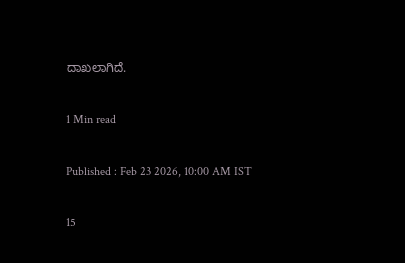ದಾಖಲಾಗಿದೆ.

1 Min read

Published : Feb 23 2026, 10:00 AM IST

15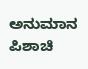ಅನುಮಾನ ಪಿಶಾಚಿ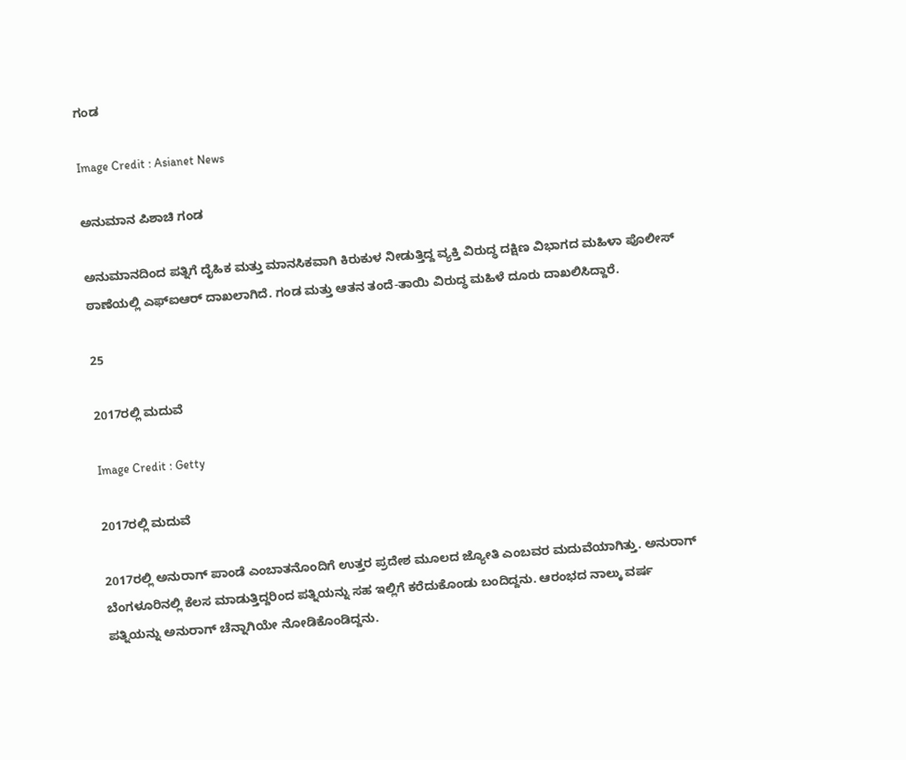ಗಂಡ

Image Credit : Asianet News

ಅನುಮಾನ ಪಿಶಾಚಿ ಗಂಡ

ಅನುಮಾನದಿಂದ ಪತ್ನಿಗೆ ದೈಹಿಕ ಮತ್ತು ಮಾನಸಿಕವಾಗಿ ಕಿರುಕುಳ ನೀಡುತ್ತಿದ್ದ ವ್ಯಕ್ತಿ ವಿರುದ್ಧ ದಕ್ಷಿಣ ವಿಭಾಗದ ಮಹಿಳಾ ಪೊಲೀಸ್ ಠಾಣೆಯಲ್ಲಿ ಎಫ್‌ಐಆರ್ ದಾಖಲಾಗಿದೆ. ಗಂಡ ಮತ್ತು ಆತನ ತಂದೆ-ತಾಯಿ ವಿರುದ್ಧ ಮಹಿಳೆ ದೂರು ದಾಖಲಿಸಿದ್ದಾರೆ.

25

2017ರಲ್ಲಿ ಮದುವೆ

Image Credit : Getty

2017ರಲ್ಲಿ ಮದುವೆ

2017ರಲ್ಲಿ ಅನುರಾಗ್ ಪಾಂಡೆ ಎಂಬಾತನೊಂದಿಗೆ ಉತ್ತರ ಪ್ರದೇಶ ಮೂಲದ ಜ್ಯೋತಿ ಎಂಬವರ ಮದುವೆಯಾಗಿತ್ತು. ಅನುರಾಗ್ ಬೆಂಗಳೂರಿನಲ್ಲಿ ಕೆಲಸ ಮಾಡುತ್ತಿದ್ದರಿಂದ ಪತ್ನಿಯನ್ನು ಸಹ ಇಲ್ಲಿಗೆ ಕರೆದುಕೊಂಡು ಬಂದಿದ್ದನು. ಆರಂಭದ ನಾಲ್ಕು ವರ್ಷ ಪತ್ನಿಯನ್ನು ಅನುರಾಗ್ ಚೆನ್ನಾಗಿಯೇ ನೋಡಿಕೊಂಡಿದ್ದನು.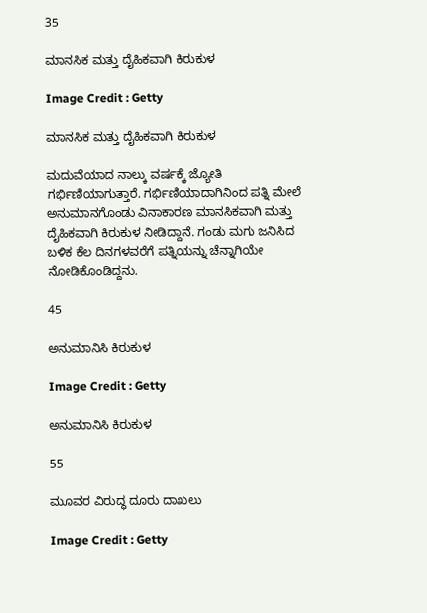35

ಮಾನಸಿಕ ಮತ್ತು ದೈಹಿಕವಾಗಿ ಕಿರುಕುಳ

Image Credit : Getty

ಮಾನಸಿಕ ಮತ್ತು ದೈಹಿಕವಾಗಿ ಕಿರುಕುಳ

ಮದುವೆಯಾದ ನಾಲ್ಕು ವರ್ಷಕ್ಕೆ ಜ್ಯೋತಿ ಗರ್ಭಿಣಿಯಾಗುತ್ತಾರೆ. ಗರ್ಭಿಣಿಯಾದಾಗಿನಿಂದ ಪತ್ನಿ ಮೇಲೆ ಅನುಮಾನಗೊಂಡು ವಿನಾಕಾರಣ ಮಾನಸಿಕವಾಗಿ ಮತ್ತು ದೈಹಿಕವಾಗಿ ಕಿರುಕುಳ ನೀಡಿದ್ದಾನೆ. ಗಂಡು ಮಗು ಜನಿಸಿದ ಬಳಿಕ ಕೆಲ ದಿನಗಳವರೆಗೆ ಪತ್ನಿಯನ್ನು ಚೆನ್ನಾಗಿಯೇ ನೋಡಿಕೊಂಡಿದ್ದನು.

45

ಅನುಮಾನಿಸಿ ಕಿರುಕುಳ

Image Credit : Getty

ಅನುಮಾನಿಸಿ ಕಿರುಕುಳ

55

ಮೂವರ ವಿರುದ್ಧ ದೂರು ದಾಖಲು

Image Credit : Getty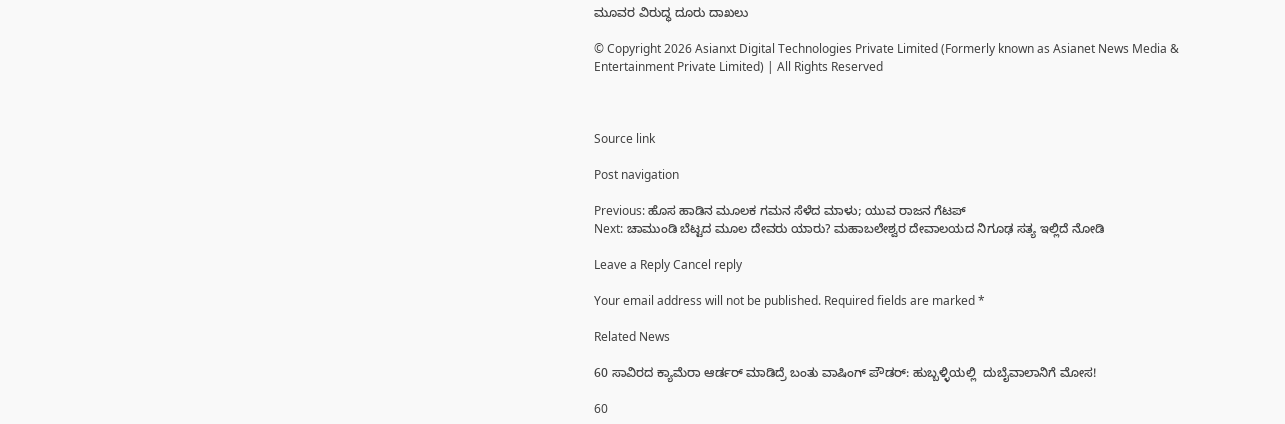ಮೂವರ ವಿರುದ್ಧ ದೂರು ದಾಖಲು

© Copyright 2026 Asianxt Digital Technologies Private Limited (Formerly known as Asianet News Media & Entertainment Private Limited) | All Rights Reserved



Source link

Post navigation

Previous: ಹೊಸ ಹಾಡಿನ ಮೂಲಕ ಗಮನ ಸೆಳೆದ ಮಾಳು; ಯುವ ರಾಜನ ಗೆಟಪ್
Next: ಚಾಮುಂಡಿ ಬೆಟ್ಟದ ಮೂಲ ದೇವರು ಯಾರು? ಮಹಾಬಲೇಶ್ವರ ದೇವಾಲಯದ ನಿಗೂಢ ಸತ್ಯ ಇಲ್ಲಿದೆ ನೋಡಿ

Leave a Reply Cancel reply

Your email address will not be published. Required fields are marked *

Related News

60 ಸಾವಿರದ ಕ್ಯಾಮೆರಾ ಆರ್ಡರ್ ಮಾಡಿದ್ರೆ ಬಂತು ವಾಷಿಂಗ್ ಪೌಡರ್: ಹುಬ್ಬಳ್ಳಿಯಲ್ಲಿ  ದುಬೈವಾಲಾನಿಗೆ ಮೋಸ!

60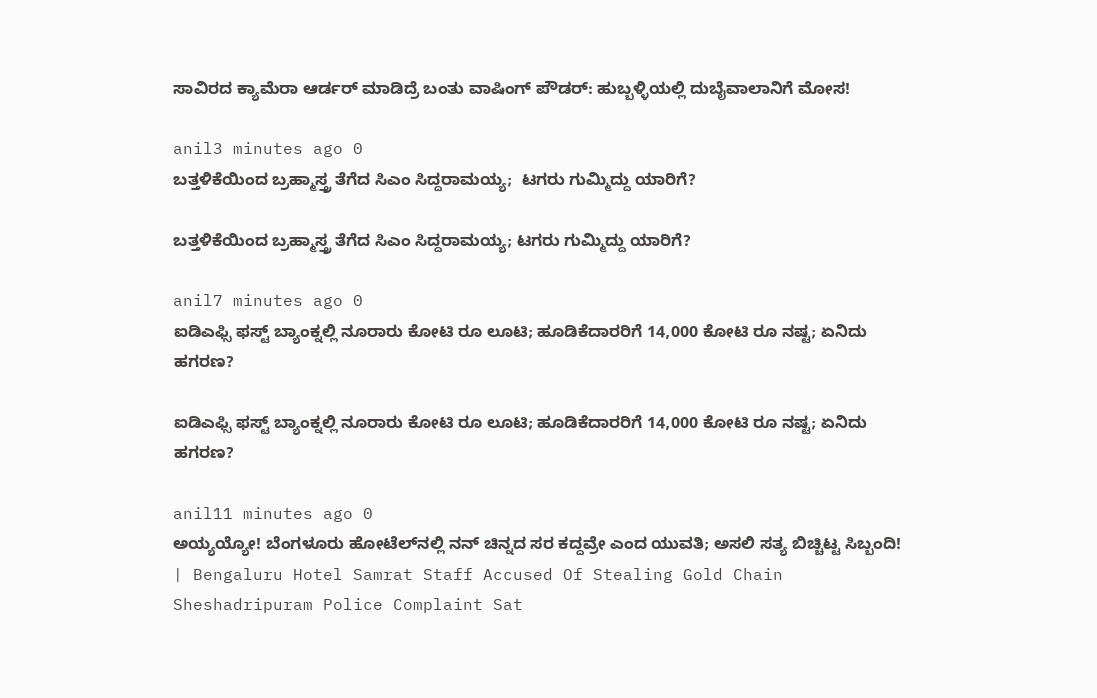ಸಾವಿರದ ಕ್ಯಾಮೆರಾ ಆರ್ಡರ್ ಮಾಡಿದ್ರೆ ಬಂತು ವಾಷಿಂಗ್ ಪೌಡರ್: ಹುಬ್ಬಳ್ಳಿಯಲ್ಲಿ ದುಬೈವಾಲಾನಿಗೆ ಮೋಸ!

anil3 minutes ago 0
ಬತ್ತಳಿಕೆಯಿಂದ ಬ್ರಹ್ಮಾಸ್ತ್ರ ತೆಗೆದ ಸಿಎಂ ಸಿದ್ದರಾಮಯ್ಯ;  ಟಗರು ಗುಮ್ಮಿದ್ದು ಯಾರಿಗೆ?

ಬತ್ತಳಿಕೆಯಿಂದ ಬ್ರಹ್ಮಾಸ್ತ್ರ ತೆಗೆದ ಸಿಎಂ ಸಿದ್ದರಾಮಯ್ಯ; ಟಗರು ಗುಮ್ಮಿದ್ದು ಯಾರಿಗೆ?

anil7 minutes ago 0
ಐಡಿಎಫ್ಸಿ ಫಸ್ಟ್ ಬ್ಯಾಂಕ್ನಲ್ಲಿ ನೂರಾರು ಕೋಟಿ ರೂ ಲೂಟಿ; ಹೂಡಿಕೆದಾರರಿಗೆ 14,000 ಕೋಟಿ ರೂ ನಷ್ಟ; ಏನಿದು ಹಗರಣ?

ಐಡಿಎಫ್ಸಿ ಫಸ್ಟ್ ಬ್ಯಾಂಕ್ನಲ್ಲಿ ನೂರಾರು ಕೋಟಿ ರೂ ಲೂಟಿ; ಹೂಡಿಕೆದಾರರಿಗೆ 14,000 ಕೋಟಿ ರೂ ನಷ್ಟ; ಏನಿದು ಹಗರಣ?

anil11 minutes ago 0
ಅಯ್ಯಯ್ಯೋ! ಬೆಂಗಳೂರು ಹೋಟೆಲ್‌ನಲ್ಲಿ ನನ್ ಚಿನ್ನದ ಸರ ಕದ್ದವ್ರೇ ಎಂದ ಯುವತಿ; ಅಸಲಿ ಸತ್ಯ ಬಿಚ್ಚಿಟ್ಟ ಸಿಬ್ಬಂದಿ! | Bengaluru Hotel Samrat Staff Accused Of Stealing Gold Chain Sheshadripuram Police Complaint Sat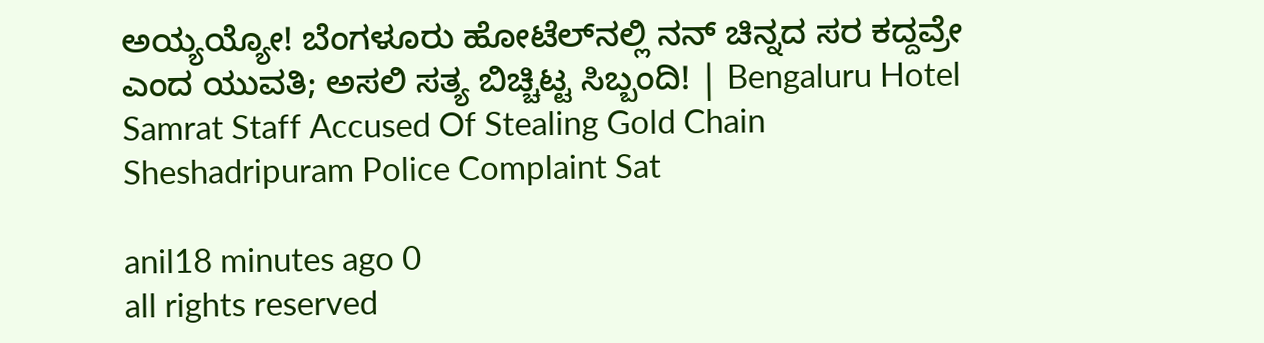ಅಯ್ಯಯ್ಯೋ! ಬೆಂಗಳೂರು ಹೋಟೆಲ್‌ನಲ್ಲಿ ನನ್ ಚಿನ್ನದ ಸರ ಕದ್ದವ್ರೇ ಎಂದ ಯುವತಿ; ಅಸಲಿ ಸತ್ಯ ಬಿಚ್ಚಿಟ್ಟ ಸಿಬ್ಬಂದಿ! | Bengaluru Hotel Samrat Staff Accused Of Stealing Gold Chain Sheshadripuram Police Complaint Sat

anil18 minutes ago 0
all rights reserved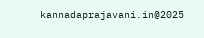kannadaprajavani.in@2025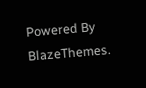Powered By BlazeThemes.